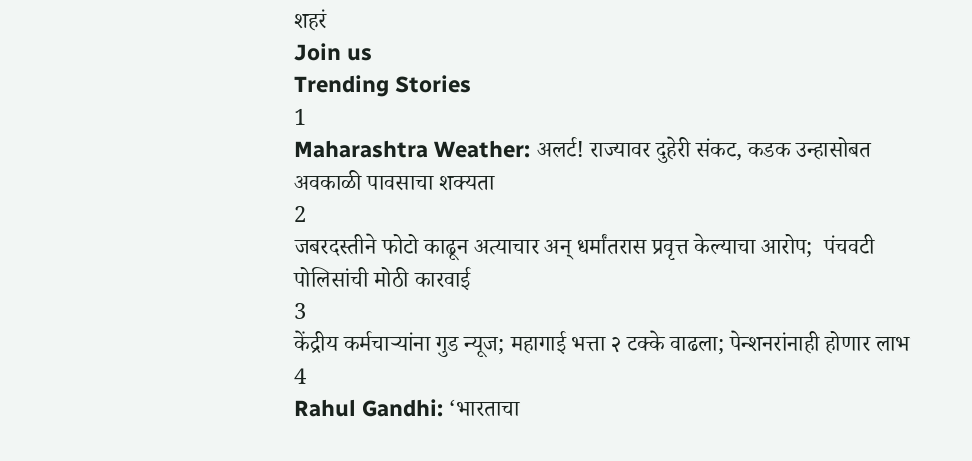शहरं
Join us
Trending Stories
1
Maharashtra Weather: अलर्ट! राज्यावर दुहेरी संकट, कडक उन्हासोबत अवकाळी पावसाचा शक्यता
2
जबरदस्तीने फोटो काढून अत्याचार अन् धर्मांतरास प्रवृत्त केल्याचा आरोप;  पंचवटी पोलिसांची मोठी कारवाई
3
केंद्रीय कर्मचाऱ्यांना गुड न्यूज; महागाई भत्ता २ टक्के वाढला; पेन्शनरांनाही होणार लाभ
4
Rahul Gandhi: ‘भारताचा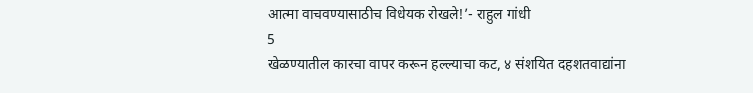आत्मा वाचवण्यासाठीच विधेयक रोखले!’- राहुल गांधी
5
खेळण्यातील कारचा वापर करून हल्ल्याचा कट, ४ संशयित दहशतवाद्यांना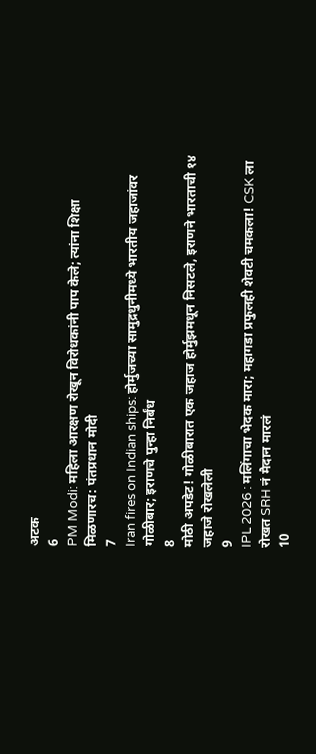अटक
6
PM Modi: महिला आरक्षण रोखून विरोधकांनी पाप केले; त्यांना शिक्षा मिळणारच: पंतप्रधान मोदी
7
Iran fires on Indian ships: होर्मुजच्या सामुद्रधुनीमध्ये भारतीय जहाजांवर गोळीबार; इराणचे पुन्हा निर्बंध
8
मोठी अपडेट! गोळीबारात एक जहाज होर्मुझमधून निसटले, इराणने भारताची १४ जहाजे रोखलेली
9
IPL 2026 : मलिंगाचा भेदक मारा; महागडा प्रफुलही शेवटी चमकला! CSK ला रोखत SRH नं मैदान मारलं
10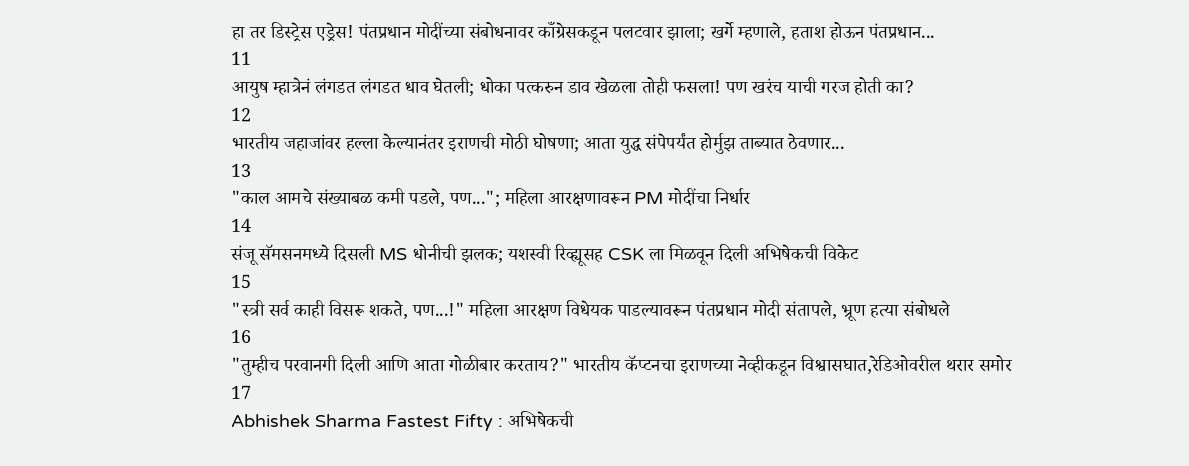हा तर डिस्ट्रेस एड्रेस! पंतप्रधान मोदींच्या संबोधनावर काँग्रेसकडून पलटवार झाला; खर्गे म्हणाले, हताश होऊन पंतप्रधान...
11
आयुष म्हात्रेनं लंगडत लंगडत धाव घेतली; धोका पत्करुन डाव खेळला तोही फसला! पण खरंच याची गरज होती का?
12
भारतीय जहाजांवर हल्ला केल्यानंतर इराणची मोठी घोषणा; आता युद्ध संपेपर्यंत होर्मुझ ताब्यात ठेवणार...
13
"काल आमचे संख्याबळ कमी पडले, पण..."; महिला आरक्षणावरून PM मोदींचा निर्धार
14
संजू सॅमसनमध्ये दिसली MS धोनीची झलक; यशस्वी रिव्ह्यूसह CSK ला मिळवून दिली अभिषेकची विकेट
15
"स्त्री सर्व काही विसरू शकते, पण...!" महिला आरक्षण विधेयक पाडल्यावरून पंतप्रधान मोदी संतापले, भ्रूण हत्या संबोधले
16
"तुम्हीच परवानगी दिली आणि आता गोळीबार करताय?" भारतीय कॅप्टनचा इराणच्या नेव्हीकडून विश्वासघात,रेडिओवरील थरार समोर
17
Abhishek Sharma Fastest Fifty : अभिषेकची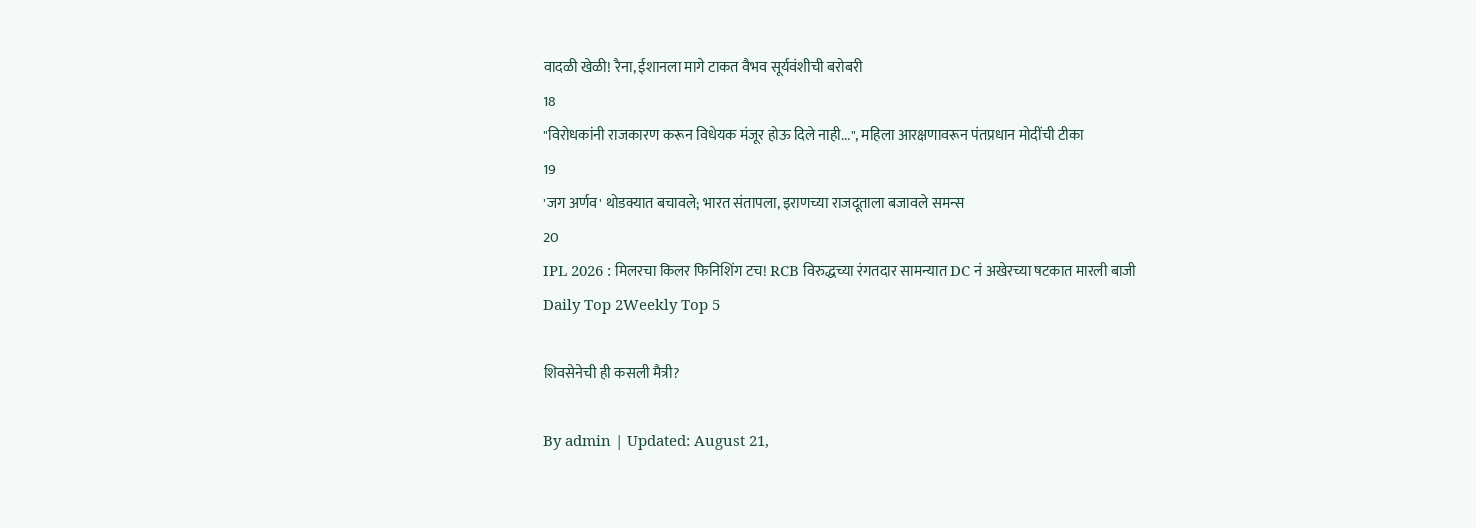वादळी खेळी! रैना, ईशानला मागे टाकत वैभव सूर्यवंशीची बरोबरी
18
"विरोधकांनी राजकारण करून विधेयक मंजूर होऊ दिले नाही...", महिला आरक्षणावरून पंतप्रधान मोदींची टीका
19
'जग अर्णव' थोडक्यात बचावले; भारत संतापला, इराणच्या राजदूताला बजावले समन्स
20
IPL 2026 : मिलरचा किलर फिनिशिंग टच! RCB विरुद्धच्या रंगतदार सामन्यात DC नं अखेरच्या षटकात मारली बाजी
Daily Top 2Weekly Top 5

शिवसेनेची ही कसली मैत्री?

By admin | Updated: August 21,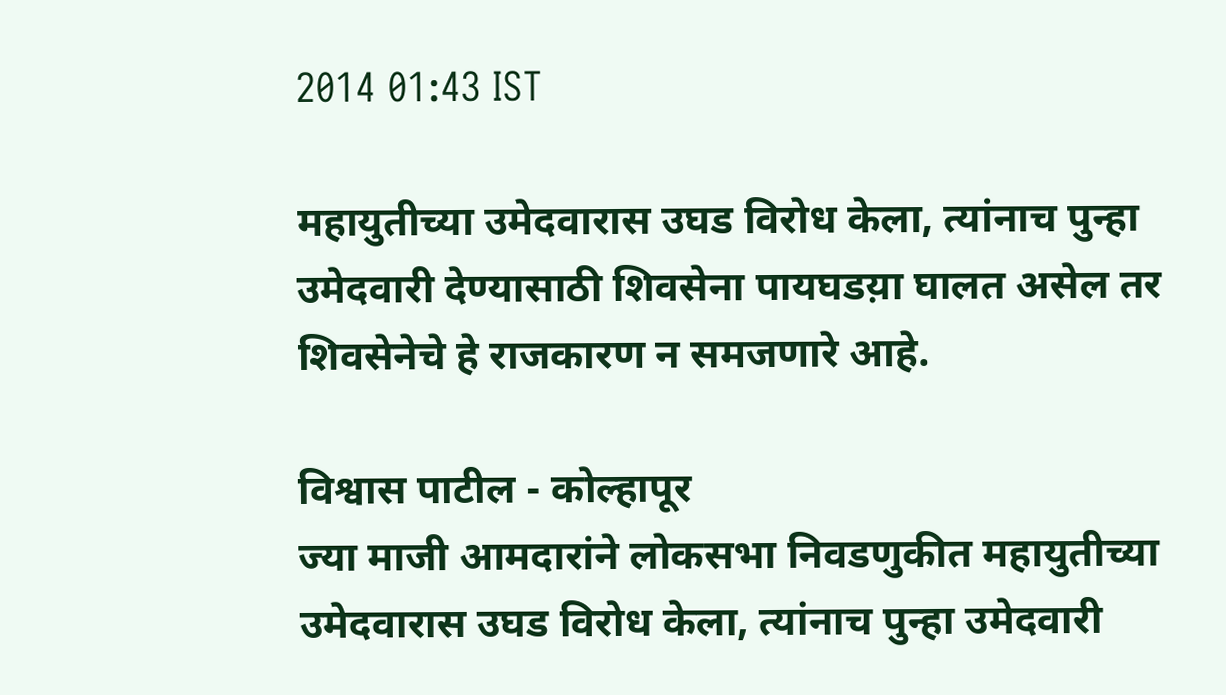2014 01:43 IST

महायुतीच्या उमेदवारास उघड विरोध केला, त्यांनाच पुन्हा उमेदवारी देण्यासाठी शिवसेना पायघडय़ा घालत असेल तर शिवसेनेचे हे राजकारण न समजणारे आहे.

विश्वास पाटील - कोल्हापूर
ज्या माजी आमदारांने लोकसभा निवडणुकीत महायुतीच्या उमेदवारास उघड विरोध केला, त्यांनाच पुन्हा उमेदवारी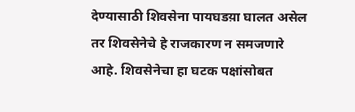देण्यासाठी शिवसेना पायघडय़ा घालत असेल तर शिवसेनेचे हे राजकारण न समजणारे आहे. शिवसेनेचा हा घटक पक्षांसोबत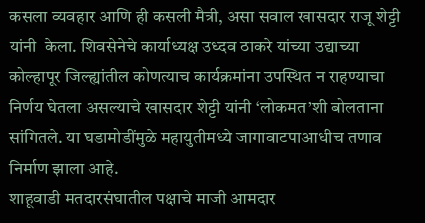कसला व्यवहार आणि ही कसली मैत्री, असा सवाल खासदार राजू शेट्टी यांनी  केला. शिवसेनेचे कार्याध्यक्ष उध्दव ठाकरे यांच्या उद्याच्या कोल्हापूर जिल्ह्यांतील कोणत्याच कार्यक्रमांना उपस्थित न राहण्याचा निर्णय घेतला असल्याचे खासदार शेट्टी यांनी ‘लोकमत’शी बोलताना सांगितले. या घडामोडींमुळे महायुतीमध्ये जागावाटपाआधीच तणाव निर्माण झाला आहे.
शाहूवाडी मतदारसंघातील पक्षाचे माजी आमदार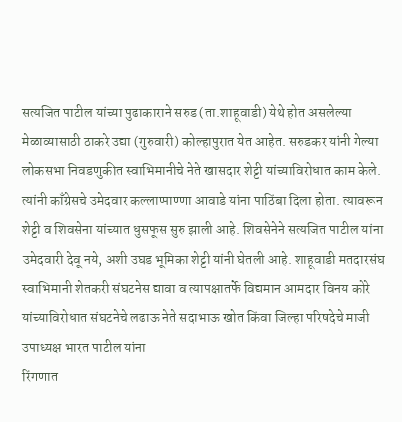सत्यजित पाटील यांच्या पुढाकाराने सरुड (ता.शाहूवाडी) येथे होत असलेल्या मेळाव्यासाठी ठाकरे उद्या (गुरुवारी) कोल्हापुरात येत आहेत. सरुडकर यांनी गेल्या लोकसभा निवडणुकीत स्वाभिमानीचे नेते खासदार शेट्टी यांच्याविरोधात काम केले. त्यांनी काँग्रेसचे उमेदवार कल्लाप्पाण्णा आवाडे यांना पाठिंबा दिला होता. त्यावरून शेट्टी व शिवसेना यांच्यात धुसफूस सुरु झाली आहे. शिवसेनेने सत्यजित पाटील यांना उमेदवारी देवू नये, अशी उघड भूमिका शेट्टी यांनी घेतली आहे. शाहूवाडी मतदारसंघ स्वाभिमानी शेतकरी संघटनेस द्यावा व त्यापक्षातर्फे विद्यमान आमदार विनय कोरे यांच्याविरोधात संघटनेचे लढाऊ नेते सदाभाऊ खोत किंवा जिल्हा परिषदेचे माजी उपाध्यक्ष भारत पाटील यांना
रिंगणात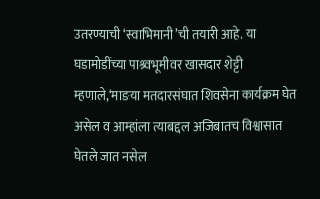उतरण्याची ‘स्वाभिमानी’ची तयारी आहे. या घडामोडींच्या पाश्र्वभूमीवर खासदार शेट्टी म्हणाले,‘माङया मतदारसंघात शिवसेना कार्यक्रम घेत असेल व आम्हांला त्याबद्दल अजिबातच विश्वासात घेतले जात नसेल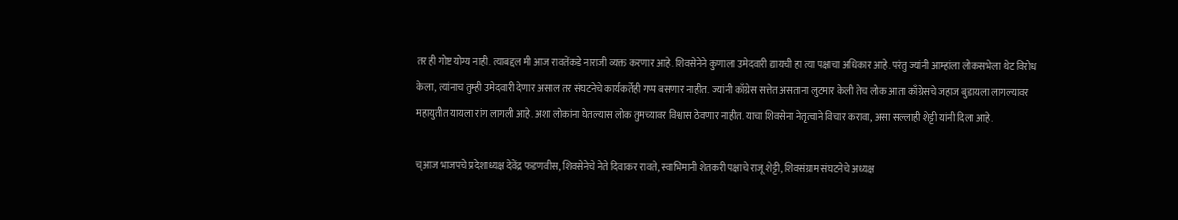तर ही गोष्ट योग्य नाही. त्याबद्दल मी आज रावतेंकडे नाराजी व्यक्त करणार आहे. शिवसेनेने कुणाला उमेदवारी द्यायची हा त्या पक्षाचा अधिकार आहे. परंतु ज्यांनी आम्हांला लोकसभेला थेट विरोध केला, त्यांनाच तुम्ही उमेदवारी देणार असाल तर संघटनेचे कार्यकर्तेही गप्प बसणार नाहीत.  ज्यांनी काँग्रेस सत्तेत असताना लुटमार केली तेच लोक आता काँग्रेसचे जहाज बुडायला लागल्यावर महायुतीत यायला रांग लागली आहे. अशा लोकांना घेतल्यास लोक तुमच्यावर विश्वास ठेवणार नाहीत. याचा शिवसेना नेतृत्वाने विचार करावा, असा सल्लाही शेट्टी यांनी दिला आहे.

च्आज भाजपचे प्रदेशाध्यक्ष देवेंद्र फडणवीस, शिवसेनेचे नेते दिवाकर रावते, स्वाभिमानी शेतकरी पक्षाचे राजू शेट्टी, शिवसंग्राम संघटनेचे अध्यक्ष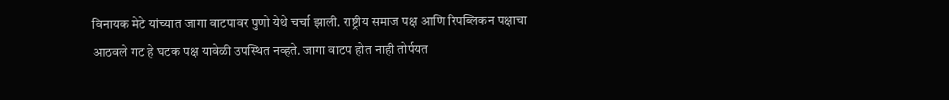विनायक मेटे यांच्यात जागा वाटपावर पुणो येथे चर्चा झाली. राष्ट्रीय समाज पक्ष आणि रिपब्लिकन पक्षाचा आठवले गट हे घटक पक्ष यावेळी उपस्थित नव्हते. जागा वाटप होत नाही तोर्पयत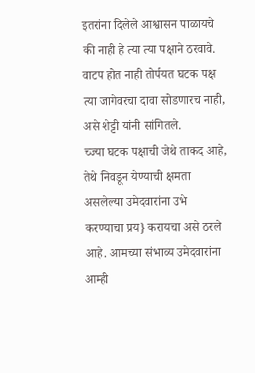इतरांना दिलेले आश्वासन पाळायचे की नाही हे त्या त्या पक्षाने ठरवावे. वाटप होत नाही तोर्पयत घटक पक्ष त्या जागेवरचा दावा सोडणारच नाही, असे शेट्टी यांनी सांगितले.
च्ज्या घटक पक्षाची जेथे ताकद आहे, तेथे निवडून येण्याची क्षमता असलेल्या उमेदवारांना उभे करण्याचा प्रय} करायचा असे ठरले आहे. आमच्या संभाव्य उमेदवारांना आम्ही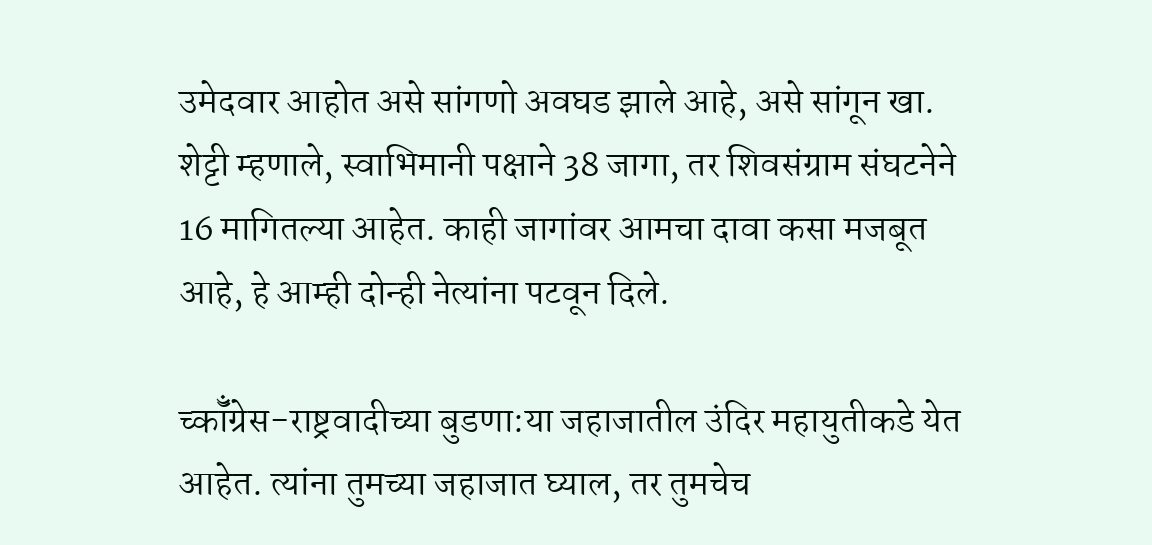उमेदवार आहोत असे सांगणो अवघड झाले आहे, असे सांगून खा. शेट्टी म्हणाले, स्वाभिमानी पक्षाने 38 जागा, तर शिवसंग्राम संघटनेने 16 मागितल्या आहेत. काही जागांवर आमचा दावा कसा मजबूत आहे, हे आम्ही दोन्ही नेत्यांना पटवून दिले.

च्कॉँग्रेस-राष्ट्रवादीच्या बुडणा:या जहाजातील उंदिर महायुतीकडे येत आहेत. त्यांना तुमच्या जहाजात घ्याल, तर तुमचेच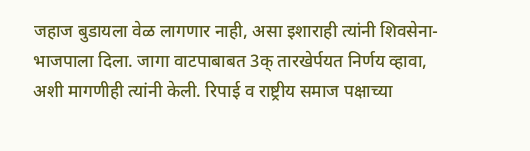जहाज बुडायला वेळ लागणार नाही, असा इशाराही त्यांनी शिवसेना- भाजपाला दिला. जागा वाटपाबाबत 3क् तारखेर्पयत निर्णय व्हावा, अशी मागणीही त्यांनी केली. रिपाई व राष्ट्रीय समाज पक्षाच्या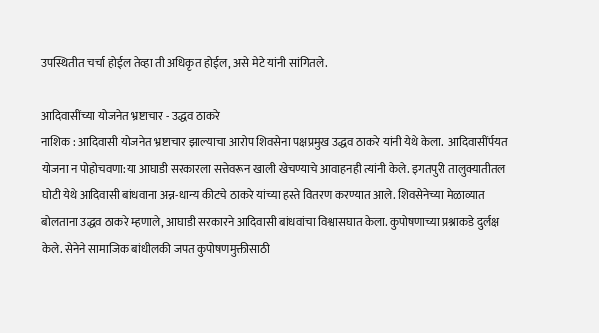उपस्थितीत चर्चा होईल तेव्हा ती अधिकृत होईल, असे मेटे यांनी सांगितले.

आदिवासींच्या योजनेत भ्रष्टाचार - उद्धव ठाकरे
नाशिक : आदिवासी योजनेत भ्रष्टाचार झाल्याचा आरोप शिवसेना पक्षप्रमुख उद्धव ठाकरे यांनी येथे केला.  आदिवासींर्पयत योजना न पोहोचवणा:या आघाडी सरकारला सत्तेवरून खाली खेचण्याचे आवाहनही त्यांनी केले. इगतपुरी तालुक्यातीतल घोटी येथे आदिवासी बांधवाना अन्न-धान्य कीटचे ठाकरे यांच्या हस्ते वितरण करण्यात आले. शिवसेनेच्या मेळाव्यात बोलताना उद्धव ठाकरे म्हणाले, आघाडी सरकारने आदिवासी बांधवांचा विश्वासघात केला. कुपोषणाच्या प्रश्नाकडे दुर्लक्ष केले. सेनेने सामाजिक बांधीलकी जपत कुपोषणमुक्तीसाठी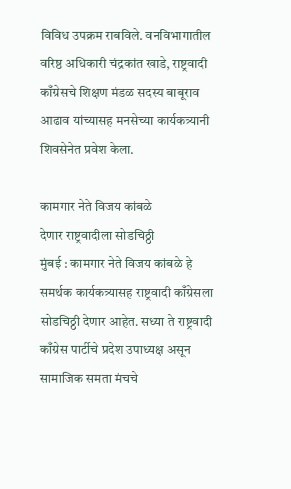विविध उपक्रम राबविले. वनविभागातील वरिष्ठ अधिकारी चंद्रकांत खाडे, राष्ट्रवादी काँग्रेसचे शिक्षण मंडळ सदस्य बाबूराव आढाव यांच्यासह मनसेच्या कार्यकत्र्यानी शिवसेनेत प्रवेश केला.

कामगार नेते विजय कांबळे
देणार राष्ट्रवादीला सोडचिठ्ठी
मुंबई : कामगार नेते विजय कांबळे हे समर्थक कार्यकत्र्यासह राष्ट्रवादी काँग्रेसला सोडचिठ्ठी देणार आहेत. सध्या ते राष्ट्रवादी काँग्रेस पार्टीचे प्रदेश उपाध्यक्ष असून सामाजिक समता मंचचे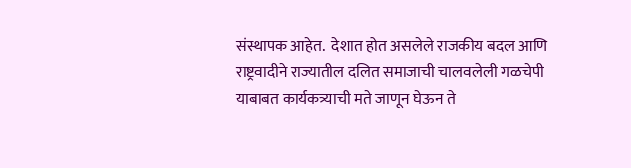संस्थापक आहेत.  देशात होत असलेले राजकीय बदल आणि राष्ट्रवादीने राज्यातील दलित समाजाची चालवलेली गळचेपी याबाबत कार्यकत्र्याची मते जाणून घेऊन ते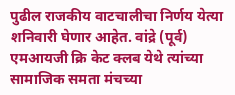पुढील राजकीय वाटचालीचा निर्णय येत्या शनिवारी घेणार आहेत. वांद्रे (पूर्व) एमआयजी क्रि केट क्लब येथे त्यांच्या सामाजिक समता मंचच्या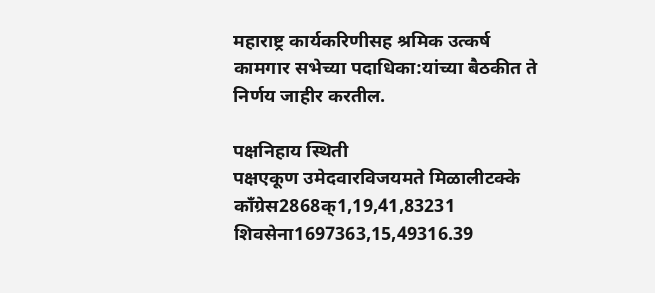महाराष्ट्र कार्यकरिणीसह श्रमिक उत्कर्ष कामगार सभेच्या पदाधिका:यांच्या बैठकीत ते निर्णय जाहीर करतील.

पक्षनिहाय स्थिती
पक्षएकूण उमेदवारविजयमते मिळालीटक्के
काँग्रेस2868क्1,19,41,83231
शिवसेना1697363,15,49316.39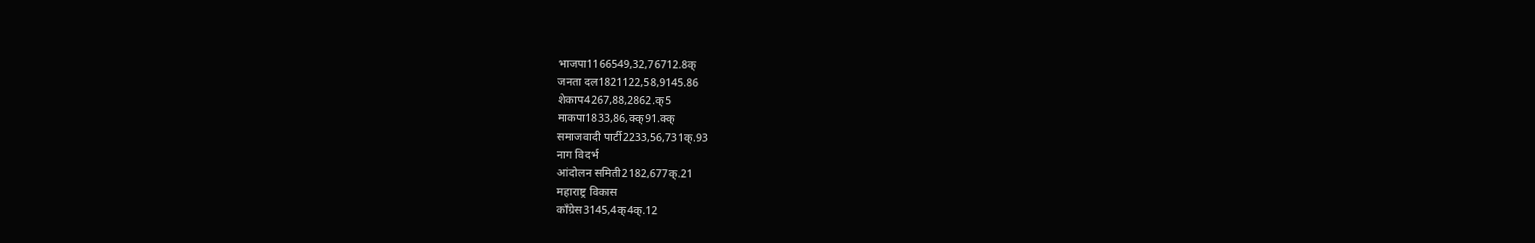भाजपा1166549,32,76712.8क्
जनता दल1821122,58,9145.86
शेकाप4267,88,2862.क्5
माकपा1833,86,क्क्91.क्क्
समाजवादी पार्टी2233,56,731क्.93
नाग विदर्भ
आंदोलन समिती2182,677क्.21
महाराष्ट्र विकास
काँग्रेस3145,4क्4क्.12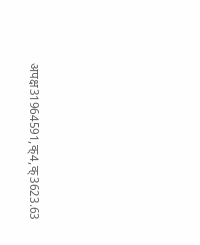अपक्ष31964591,क्4,क्3623.63